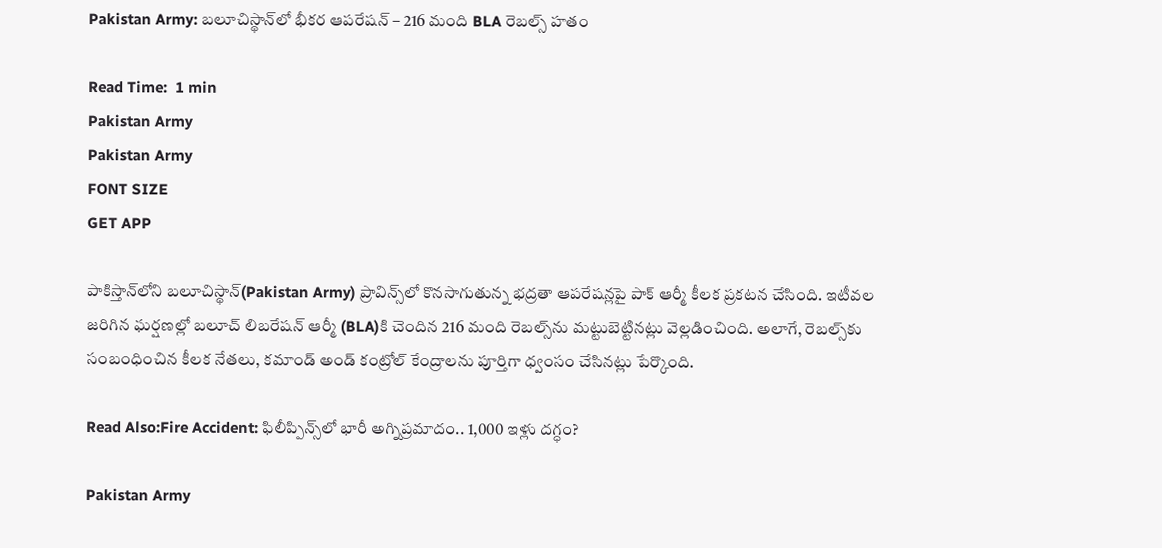Pakistan Army: బలూచిస్థాన్‌లో భీకర ఆపరేషన్ – 216 మంది BLA రెబల్స్ హతం

Read Time:  1 min
Pakistan Army
Pakistan Army
FONT SIZE
GET APP

పాకిస్తాన్‌లోని బలూచిస్థాన్(Pakistan Army) ప్రావిన్స్‌లో కొనసాగుతున్న భద్రతా ఆపరేషన్లపై పాక్ ఆర్మీ కీలక ప్రకటన చేసింది. ఇటీవల జరిగిన ఘర్షణల్లో బలూచ్ లిబరేషన్ ఆర్మీ (BLA)కి చెందిన 216 మంది రెబల్స్‌ను మట్టుబెట్టినట్లు వెల్లడించింది. అలాగే, రెబల్స్‌కు సంబంధించిన కీలక నేతలు, కమాండ్ అండ్ కంట్రోల్ కేంద్రాలను పూర్తిగా ధ్వంసం చేసినట్లు పేర్కొంది.

Read Also:Fire Accident: ఫిలీప్పిన్స్‌లో భారీ అగ్నిప్రమాదం.. 1,000 ఇళ్లు దగ్ధం?

Pakistan Army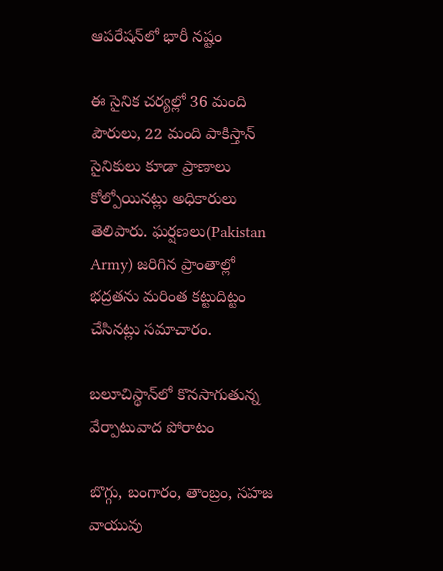ఆపరేషన్‌లో భారీ నష్టం

ఈ సైనిక చర్యల్లో 36 మంది పౌరులు, 22 మంది పాకిస్తాన్ సైనికులు కూడా ప్రాణాలు కోల్పోయినట్లు అధికారులు తెలిపారు. ఘర్షణలు(Pakistan Army) జరిగిన ప్రాంతాల్లో భద్రతను మరింత కట్టుదిట్టం చేసినట్లు సమాచారం.

బలూచిస్థాన్‌లో కొనసాగుతున్న వేర్పాటువాద పోరాటం

బొగ్గు, బంగారం, తాంబ్రం, సహజ వాయువు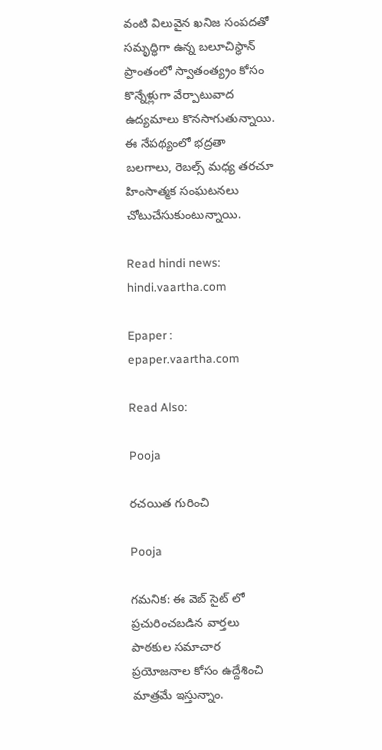వంటి విలువైన ఖనిజ సంపదతో సమృద్ధిగా ఉన్న బలూచిస్థాన్ ప్రాంతంలో స్వాతంత్య్రం కోసం కొన్నేళ్లుగా వేర్పాటువాద ఉద్యమాలు కొనసాగుతున్నాయి. ఈ నేపథ్యంలో భద్రతా బలగాలు, రెబల్స్ మధ్య తరచూ హింసాత్మక సంఘటనలు చోటుచేసుకుంటున్నాయి.

Read hindi news: hindi.vaartha.com

Epaper : epaper.vaartha.com

Read Also:

Pooja

రచయిత గురించి

Pooja

గమనిక: ఈ వెబ్ సైట్ లో ప్రచురించబడిన వార్తలు పాఠకుల సమాచార ప్రయోజనాల కోసం ఉద్దేశించి మాత్రమే ఇస్తున్నాం.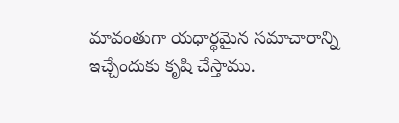మావంతుగా యధార్థమైన సమాచారాన్ని ఇచ్చేందుకు కృషి చేస్తాము.